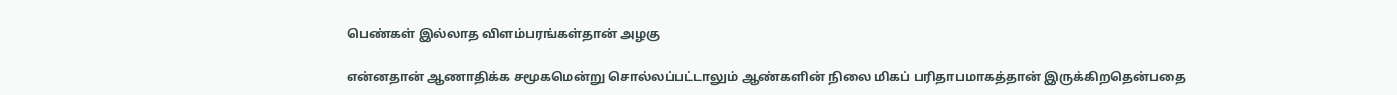பெண்கள் இல்லாத விளம்பரங்கள்தான் அழகு

என்னதான் ஆணாதிக்க சமூகமென்று சொல்லப்பட்டாலும் ஆண்களின் நிலை மிகப் பரிதாபமாகத்தான் இருக்கிறதென்பதை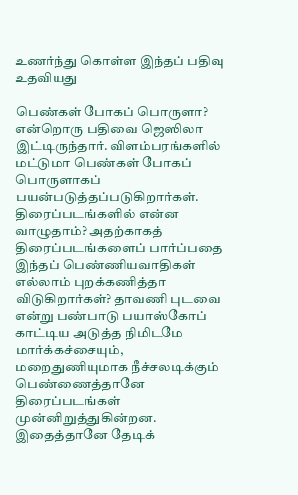உணர்ந்து கொள்ள இந்தப் பதிவு உதவியது

பெண்கள் போகப் பொருளா? என்றொரு பதிவை ஜெஸிலா இட்டிருந்தார். விளம்பரங்களில் மட்டுமா பெண்கள் போகப் பொருளாகப் பயன்படுத்தப்படுகிறார்கள். திரைப்படங்களில் என்ன வாழுதாம்? அதற்காகத் திரைப்படங்களைப் பார்ப்பதை இந்தப் பெண்ணியவாதிகள் எல்லாம் புறக்கணித்தா விடுகிறார்கள்? தாவணி புடவை என்று பண்பாடு பயாஸ்கோப் காட்டிய அடுத்த நிமிடமே மார்க்கச்சையும், மறைதுணியுமாக நீச்சலடிக்கும் பெண்ணைத்தானே திரைப்படங்கள் முன்னிறுத்துகின்றன. இதைத்தானே தேடிக்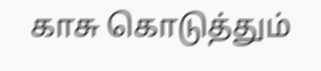காசு கொடுத்தும்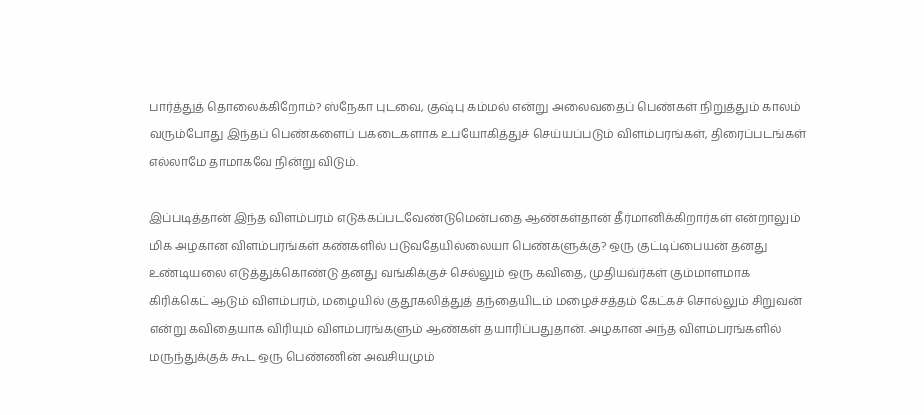பார்த்துத் தொலைக்கிறோம்? ஸ்நேகா புடவை, குஷ்பு கம்மல் என்று அலைவதைப் பெண்கள் நிறுத்தும் காலம் வரும்போது இந்தப் பெண்களைப் பகடைகளாக உபயோகித்துச் செய்யப்படும் விளம்பரங்கள், திரைப்படங்கள் எல்லாமே தாமாகவே நின்று விடும்.

இப்படித்தான் இந்த விளம்பரம் எடுக்கப்படவேண்டுமென்பதை ஆண்கள்தான் தீர்மானிக்கிறார்கள் என்றாலும் மிக அழகான விளம்பரங்கள் கண்களில் படுவதேயில்லையா பெண்களுக்கு? ஒரு குட்டிப்பையன் தனது உண்டியலை எடுத்துக்கொண்டு தனது வங்கிக்குச் செல்லும் ஒரு கவிதை, முதியவ்ர்கள் கும்மாளமாக கிரிக்கெட் ஆடும் விளம்பரம், மழையில் குதூகலித்துத் தந்தையிடம் மழைச்சத்தம் கேட்கச் சொல்லும் சிறுவன் என்று கவிதையாக விரியும் விளம்பரங்களும் ஆண்கள் தயாரிப்பதுதான். அழகான அந்த விளம்பரங்களில் மருந்துக்குக் கூட ஒரு பெண்ணின் அவசியமும்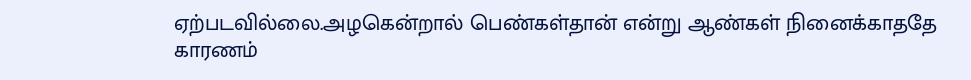ஏற்படவில்லை.அழகென்றால் பெண்கள்தான் என்று ஆண்கள் நினைக்காததே காரணம்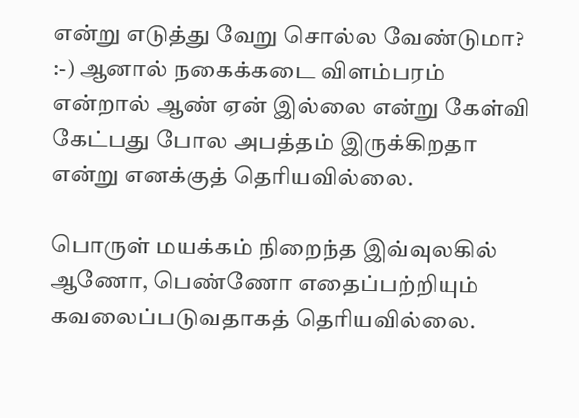என்று எடுத்து வேறு சொல்ல வேண்டுமா? :-) ஆனால் நகைக்கடை விளம்பரம் என்றால் ஆண் ஏன் இல்லை என்று கேள்வி கேட்பது போல அபத்தம் இருக்கிறதா என்று எனக்குத் தெரியவில்லை.

பொருள் மயக்கம் நிறைந்த இவ்வுலகில் ஆணோ, பெண்ணோ எதைப்பற்றியும் கவலைப்படுவதாகத் தெரியவில்லை.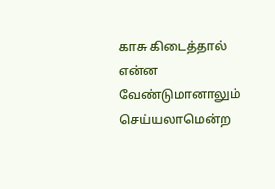காசு கிடைத்தால் என்ன வேண்டுமானாலும் செய்யலாமென்ற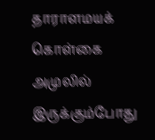தாராளமயக் கொள்கை அமுலில் இருக்கும்போது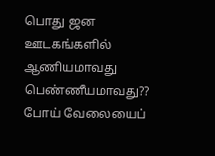பொது ஜன ஊடகங்களில் ஆணியமாவது பெண்ணீயமாவது?? போய் வேலையைப்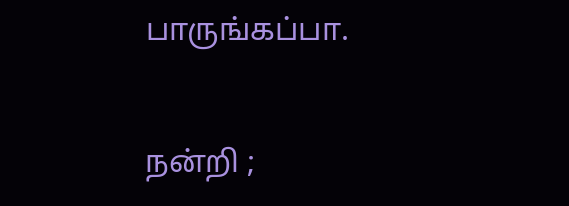பாருங்கப்பா.

நன்றி ;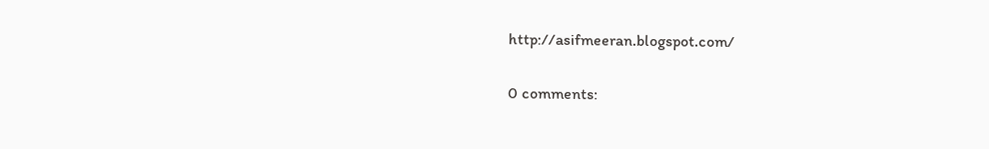http://asifmeeran.blogspot.com/

0 comments: